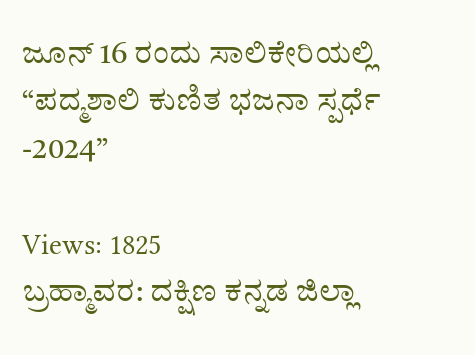ಜೂನ್ 16 ರಂದು ಸಾಲಿಕೇರಿಯಲ್ಲಿ “ಪದ್ಮಶಾಲಿ ಕುಣಿತ ಭಜನಾ ಸ್ಪರ್ಧೆ -2024”

Views: 1825
ಬ್ರಹ್ಮಾವರ: ದಕ್ಷಿಣ ಕನ್ನಡ ಜಿಲ್ಲಾ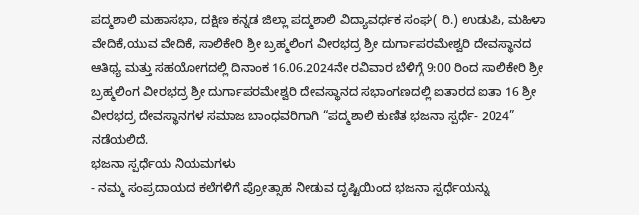ಪದ್ಮಶಾಲಿ ಮಹಾಸಭಾ, ದಕ್ಷಿಣ ಕನ್ನಡ ಜಿಲ್ಲಾ ಪದ್ಮಶಾಲಿ ವಿದ್ಯಾವರ್ಧಕ ಸಂಘ( ರಿ.) ಉಡುಪಿ, ಮಹಿಳಾ ವೇದಿಕೆ,ಯುವ ವೇದಿಕೆ, ಸಾಲಿಕೇರಿ ಶ್ರೀ ಬ್ರಹ್ಮಲಿಂಗ ವೀರಭದ್ರ ಶ್ರೀ ದುರ್ಗಾಪರಮೇಶ್ವರಿ ದೇವಸ್ಥಾನದ ಆತಿಥ್ಯ ಮತ್ತು ಸಹಯೋಗದಲ್ಲಿ ದಿನಾಂಕ 16.06.2024ನೇ ರವಿವಾರ ಬೆಳಿಗ್ಗೆ 9:00 ರಿಂದ ಸಾಲಿಕೇರಿ ಶ್ರೀ ಬ್ರಹ್ಮಲಿಂಗ ವೀರಭದ್ರ ಶ್ರೀ ದುರ್ಗಾಪರಮೇಶ್ವರಿ ದೇವಸ್ಥಾನದ ಸಭಾಂಗಣದಲ್ಲಿ ಐತಾರದ ಐತಾ 16 ಶ್ರೀ ವೀರಭದ್ರ ದೇವಸ್ಥಾನಗಳ ಸಮಾಜ ಬಾಂಧವರಿಗಾಗಿ “ಪದ್ಮಶಾಲಿ ಕುಣಿತ ಭಜನಾ ಸ್ಪರ್ಧೆ- 2024” ನಡೆಯಲಿದೆ.
ಭಜನಾ ಸ್ಪರ್ಧೆಯ ನಿಯಮಗಳು
- ನಮ್ಮ ಸಂಪ್ರದಾಯದ ಕಲೆಗಳಿಗೆ ಪ್ರೋತ್ಸಾಹ ನೀಡುವ ದೃಷ್ಟಿಯಿಂದ ಭಜನಾ ಸ್ಪರ್ಧೆಯನ್ನು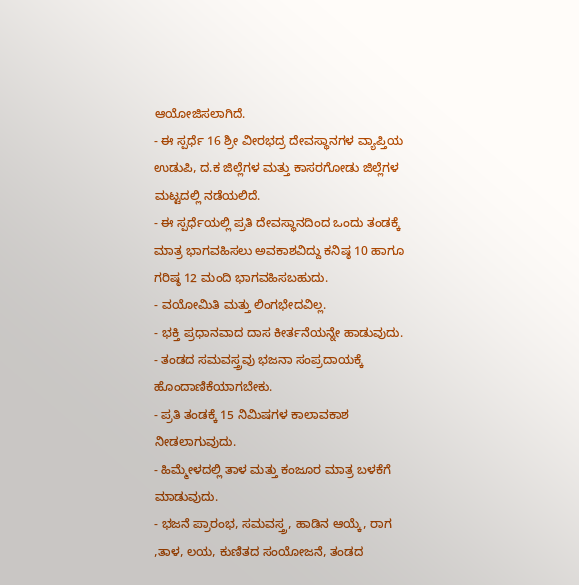ಆಯೋಜಿಸಲಾಗಿದೆ.
- ಈ ಸ್ಪರ್ಧೆ 16 ಶ್ರೀ ವೀರಭದ್ರ ದೇವಸ್ಥಾನಗಳ ವ್ಯಾಪ್ತಿಯ ಉಡುಪಿ, ದ.ಕ ಜಿಲ್ಲೆಗಳ ಮತ್ತು ಕಾಸರಗೋಡು ಜಿಲ್ಲೆಗಳ ಮಟ್ಟದಲ್ಲಿ ನಡೆಯಲಿದೆ.
- ಈ ಸ್ಪರ್ಧೆಯಲ್ಲಿ ಪ್ರತಿ ದೇವಸ್ಥಾನದಿಂದ ಒಂದು ತಂಡಕ್ಕೆ ಮಾತ್ರ ಭಾಗವಹಿಸಲು ಅವಕಾಶವಿದ್ದು ಕನಿಷ್ಠ 10 ಹಾಗೂ ಗರಿಷ್ಠ 12 ಮಂದಿ ಭಾಗವಹಿಸಬಹುದು.
- ವಯೋಮಿತಿ ಮತ್ತು ಲಿಂಗಭೇದವಿಲ್ಲ.
- ಭಕ್ತಿ ಪ್ರಧಾನವಾದ ದಾಸ ಕೀರ್ತನೆಯನ್ನೇ ಹಾಡುವುದು.
- ತಂಡದ ಸಮವಸ್ತ್ರವು ಭಜನಾ ಸಂಪ್ರದಾಯಕ್ಕೆ ಹೊಂದಾಣಿಕೆಯಾಗಬೇಕು.
- ಪ್ರತಿ ತಂಡಕ್ಕೆ 15 ನಿಮಿಷಗಳ ಕಾಲಾವಕಾಶ ನೀಡಲಾಗುವುದು.
- ಹಿಮ್ಮೇಳದಲ್ಲಿ ತಾಳ ಮತ್ತು ಕಂಜೂರ ಮಾತ್ರ ಬಳಕೆಗೆ ಮಾಡುವುದು.
- ಭಜನೆ ಪ್ರಾರಂಭ, ಸಮವಸ್ತ್ರ, ಹಾಡಿನ ಆಯ್ಕೆ, ರಾಗ ,ತಾಳ, ಲಯ, ಕುಣಿತದ ಸಂಯೋಜನೆ, ತಂಡದ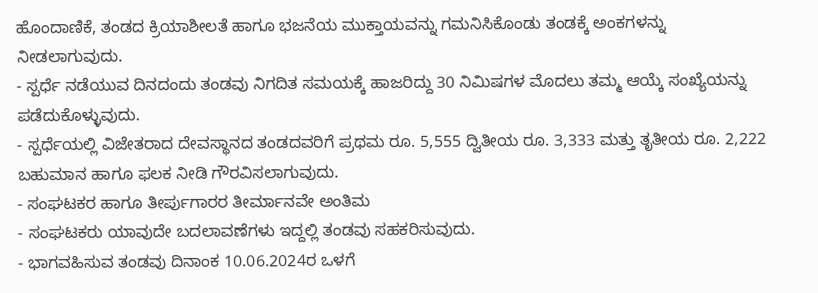ಹೊಂದಾಣಿಕೆ, ತಂಡದ ಕ್ರಿಯಾಶೀಲತೆ ಹಾಗೂ ಭಜನೆಯ ಮುಕ್ತಾಯವನ್ನು ಗಮನಿಸಿಕೊಂಡು ತಂಡಕ್ಕೆ ಅಂಕಗಳನ್ನು ನೀಡಲಾಗುವುದು.
- ಸ್ಪರ್ಧೆ ನಡೆಯುವ ದಿನದಂದು ತಂಡವು ನಿಗದಿತ ಸಮಯಕ್ಕೆ ಹಾಜರಿದ್ದು 30 ನಿಮಿಷಗಳ ಮೊದಲು ತಮ್ಮ ಆಯ್ಕೆ ಸಂಖ್ಯೆಯನ್ನು ಪಡೆದುಕೊಳ್ಳುವುದು.
- ಸ್ಪರ್ಧೆಯಲ್ಲಿ ವಿಜೇತರಾದ ದೇವಸ್ಥಾನದ ತಂಡದವರಿಗೆ ಪ್ರಥಮ ರೂ. 5,555 ದ್ವಿತೀಯ ರೂ. 3,333 ಮತ್ತು ತೃತೀಯ ರೂ. 2,222 ಬಹುಮಾನ ಹಾಗೂ ಫಲಕ ನೀಡಿ ಗೌರವಿಸಲಾಗುವುದು.
- ಸಂಘಟಕರ ಹಾಗೂ ತೀರ್ಪುಗಾರರ ತೀರ್ಮಾನವೇ ಅಂತಿಮ
- ಸಂಘಟಕರು ಯಾವುದೇ ಬದಲಾವಣೆಗಳು ಇದ್ದಲ್ಲಿ ತಂಡವು ಸಹಕರಿಸುವುದು.
- ಭಾಗವಹಿಸುವ ತಂಡವು ದಿನಾಂಕ 10.06.2024ರ ಒಳಗೆ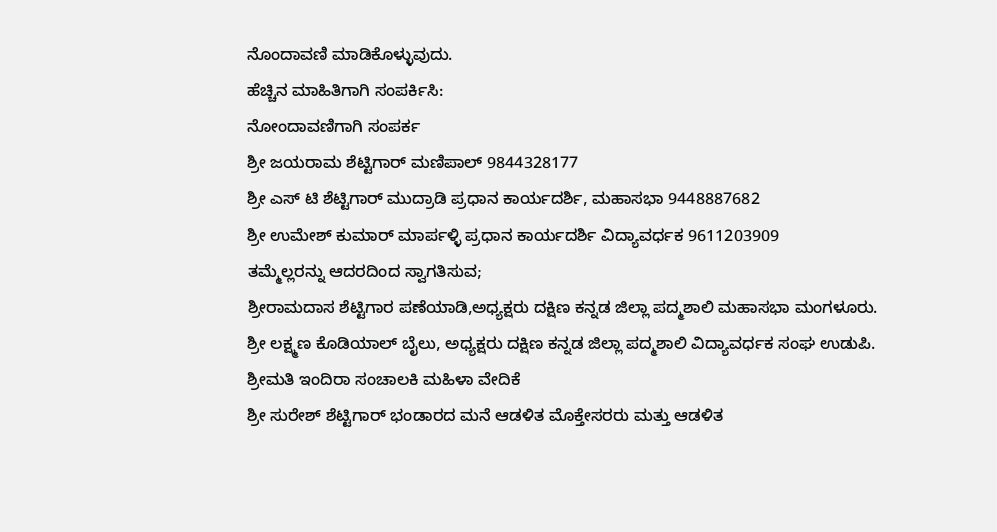ನೊಂದಾವಣಿ ಮಾಡಿಕೊಳ್ಳುವುದು.
ಹೆಚ್ಚಿನ ಮಾಹಿತಿಗಾಗಿ ಸಂಪರ್ಕಿಸಿ:
ನೋಂದಾವಣಿಗಾಗಿ ಸಂಪರ್ಕ
ಶ್ರೀ ಜಯರಾಮ ಶೆಟ್ಟಿಗಾರ್ ಮಣಿಪಾಲ್ 9844328177
ಶ್ರೀ ಎಸ್ ಟಿ ಶೆಟ್ಟಿಗಾರ್ ಮುದ್ರಾಡಿ ಪ್ರಧಾನ ಕಾರ್ಯದರ್ಶಿ, ಮಹಾಸಭಾ 9448887682
ಶ್ರೀ ಉಮೇಶ್ ಕುಮಾರ್ ಮಾರ್ಪಳ್ಳಿ ಪ್ರಧಾನ ಕಾರ್ಯದರ್ಶಿ ವಿದ್ಯಾವರ್ಧಕ 9611203909
ತಮ್ಮೆಲ್ಲರನ್ನು ಆದರದಿಂದ ಸ್ವಾಗತಿಸುವ;
ಶ್ರೀರಾಮದಾಸ ಶೆಟ್ಟಿಗಾರ ಪಣೆಯಾಡಿ,ಅಧ್ಯಕ್ಷರು ದಕ್ಷಿಣ ಕನ್ನಡ ಜಿಲ್ಲಾ ಪದ್ಮಶಾಲಿ ಮಹಾಸಭಾ ಮಂಗಳೂರು.
ಶ್ರೀ ಲಕ್ಷ್ಮಣ ಕೊಡಿಯಾಲ್ ಬೈಲು, ಅಧ್ಯಕ್ಷರು ದಕ್ಷಿಣ ಕನ್ನಡ ಜಿಲ್ಲಾ ಪದ್ಮಶಾಲಿ ವಿದ್ಯಾವರ್ಧಕ ಸಂಘ ಉಡುಪಿ.
ಶ್ರೀಮತಿ ಇಂದಿರಾ ಸಂಚಾಲಕಿ ಮಹಿಳಾ ವೇದಿಕೆ
ಶ್ರೀ ಸುರೇಶ್ ಶೆಟ್ಟಿಗಾರ್ ಭಂಡಾರದ ಮನೆ ಆಡಳಿತ ಮೊಕ್ತೇಸರರು ಮತ್ತು ಆಡಳಿತ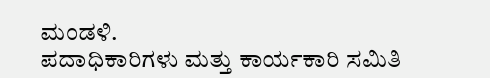ಮಂಡಳಿ.
ಪದಾಧಿಕಾರಿಗಳು ಮತ್ತು ಕಾರ್ಯಕಾರಿ ಸಮಿತಿ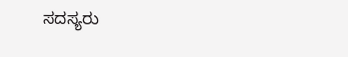ಸದಸ್ಯರು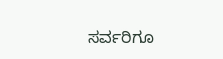ಸರ್ವರಿಗೂ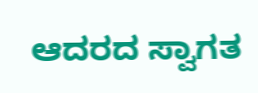ಆದರದ ಸ್ವಾಗತ